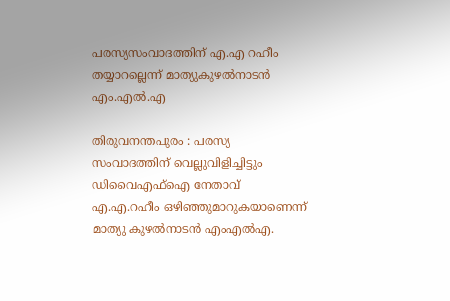പരസ്യസംവാദത്തിന് എ.എ റഹീം തയ്യാറല്ലെന്ന് മാത്യുകുഴല്‍നാടന്‍ എം.എല്‍.എ

തിരുവനന്തപുരം : പരസ്യ സംവാദത്തിന് വെല്ലുവിളിച്ചിട്ടും ഡിവൈഎഫ്‌ഐ നേതാവ് എ.എ.റഹീം ഒഴിഞ്ഞുമാറുകയാണെന്ന് മാത്യു കുഴല്‍നാടന്‍ എംഎല്‍എ.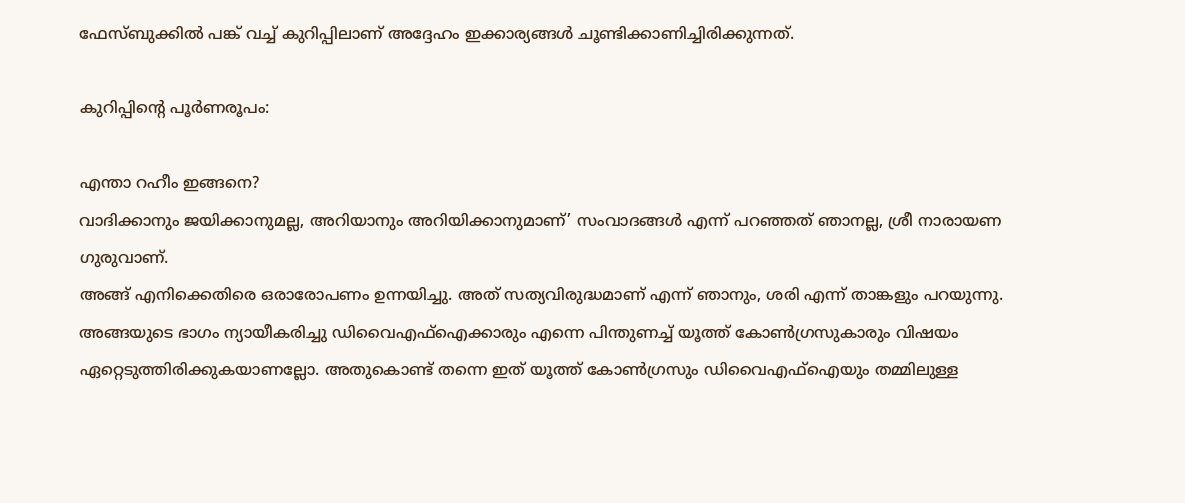ഫേസ്ബുക്കില്‍ പങ്ക് വച്ച് കുറിപ്പിലാണ് അദ്ദേഹം ഇക്കാര്യങ്ങള്‍ ചൂണ്ടിക്കാണിച്ചിരിക്കുന്നത്.

കുറിപ്പിന്റെ പൂര്‍ണരൂപം:

എന്താ റഹീം ഇങ്ങനെ?
വാദിക്കാനും ജയിക്കാനുമല്ല, അറിയാനും അറിയിക്കാനുമാണ്’ സംവാദങ്ങള്‍ എന്ന് പറഞ്ഞത് ഞാനല്ല, ശ്രീ നാരായണ ഗുരുവാണ്.
അങ്ങ് എനിക്കെതിരെ ഒരാരോപണം ഉന്നയിച്ചു. അത് സത്യവിരുദ്ധമാണ് എന്ന് ഞാനും, ശരി എന്ന് താങ്കളും പറയുന്നു. അങ്ങയുടെ ഭാഗം ന്യായീകരിച്ചു ഡിവൈഎഫ്‌ഐക്കാരും എന്നെ പിന്തുണച്ച് യൂത്ത് കോണ്‍ഗ്രസുകാരും വിഷയം ഏറ്റെടുത്തിരിക്കുകയാണല്ലോ. അതുകൊണ്ട് തന്നെ ഇത് യൂത്ത് കോണ്‍ഗ്രസും ഡിവൈഎഫ്‌ഐയും തമ്മിലുള്ള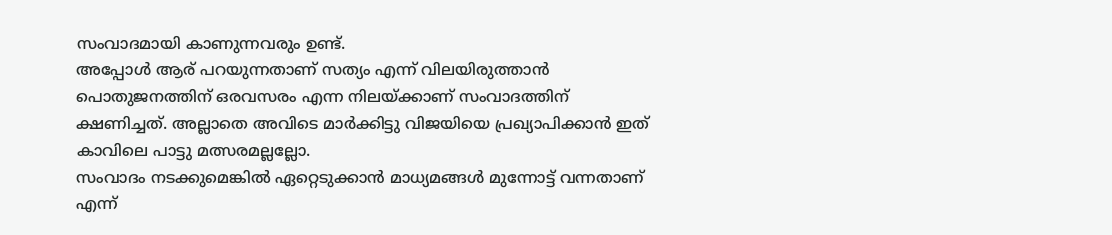സംവാദമായി കാണുന്നവരും ഉണ്ട്.
അപ്പോള്‍ ആര് പറയുന്നതാണ് സത്യം എന്ന് വിലയിരുത്താന്‍ പൊതുജനത്തിന് ഒരവസരം എന്ന നിലയ്ക്കാണ് സംവാദത്തിന് ക്ഷണിച്ചത്. അല്ലാതെ അവിടെ മാര്‍ക്കിട്ടു വിജയിയെ പ്രഖ്യാപിക്കാന്‍ ഇത് കാവിലെ പാട്ടു മത്സരമല്ലല്ലോ.
സംവാദം നടക്കുമെങ്കില്‍ ഏറ്റെടുക്കാന്‍ മാധ്യമങ്ങള്‍ മുന്നോട്ട് വന്നതാണ് എന്ന്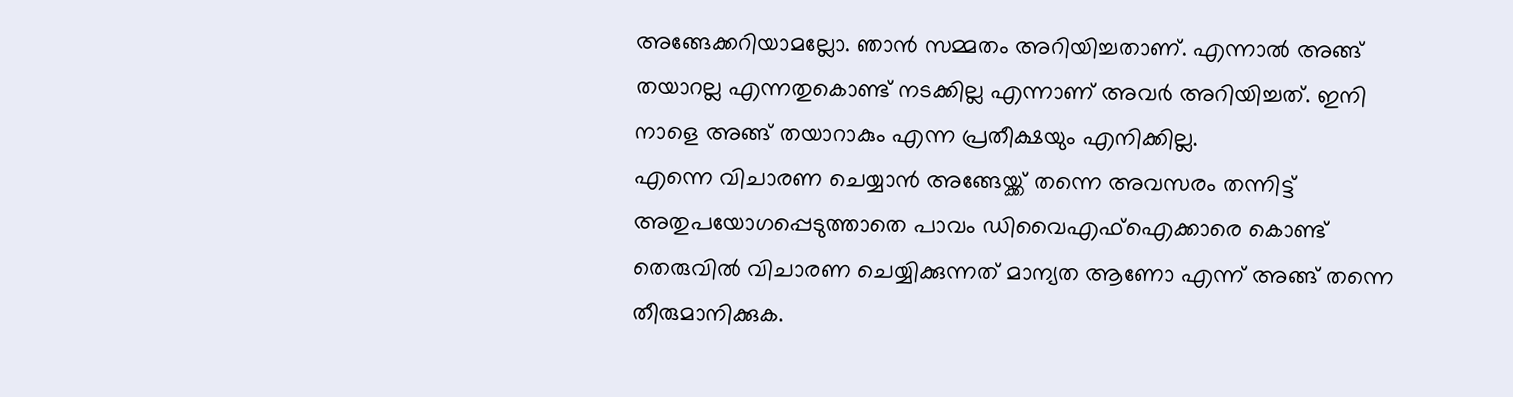അങ്ങേക്കറിയാമല്ലോ. ഞാന്‍ സമ്മതം അറിയിച്ചതാണ്. എന്നാല്‍ അങ്ങ് തയാറല്ല എന്നതുകൊണ്ട് നടക്കില്ല എന്നാണ് അവര്‍ അറിയിച്ചത്. ഇനി നാളെ അങ്ങ് തയാറാകും എന്ന പ്രതീക്ഷയും എനിക്കില്ല.
എന്നെ വിചാരണ ചെയ്യാന്‍ അങ്ങേയ്ക്ക് തന്നെ അവസരം തന്നിട്ട് അതുപയോഗപ്പെടുത്താതെ പാവം ഡിവൈഎഫ്‌ഐക്കാരെ കൊണ്ട് തെരുവില്‍ വിചാരണ ചെയ്യിക്കുന്നത് മാന്യത ആണോ എന്ന് അങ്ങ് തന്നെ തീരുമാനിക്കുക.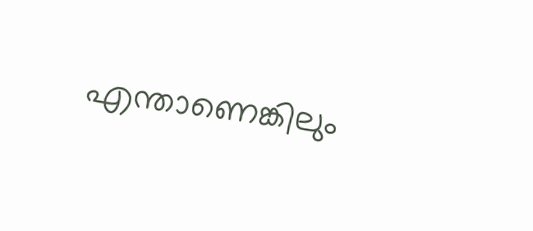എന്താണെങ്കിലും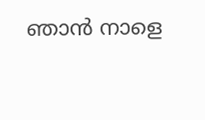ഞാന്‍ നാളെ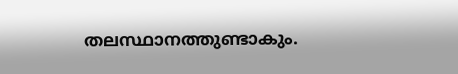തലസ്ഥാനത്തുണ്ടാകും.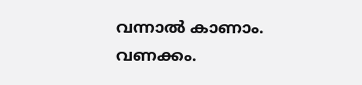വന്നാല്‍ കാണാം. വണക്കം.